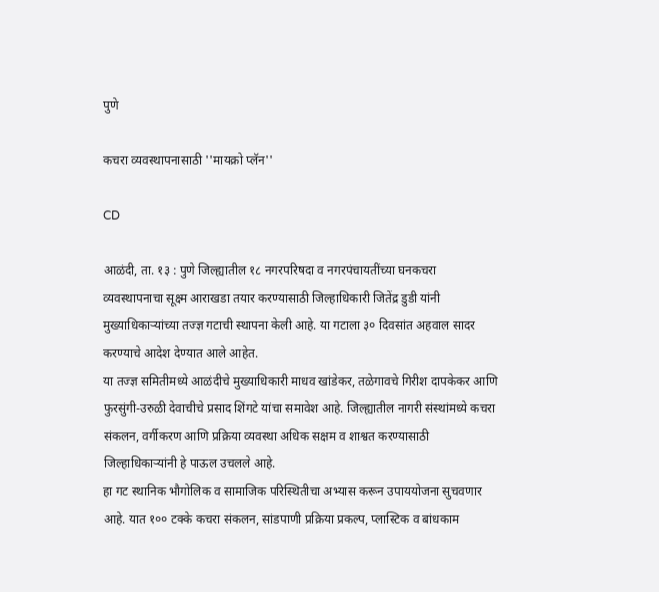पुणे

कचरा व्यवस्थापनासाठी ''मायक्रो प्लॅन''

CD

आळंदी, ता. १३ : पुणे जिल्ह्यातील १८ नगरपरिषदा व नगरपंचायतींच्या घनकचरा व्यवस्थापनाचा सूक्ष्म आराखडा तयार करण्यासाठी जिल्हाधिकारी जितेंद्र डुडी यांनी मुख्याधिकाऱ्यांच्या तज्ज्ञ गटाची स्थापना केली आहे. या गटाला ३० दिवसांत अहवाल सादर करण्याचे आदेश देण्यात आले आहेत.
या तज्ज्ञ समितीमध्ये आळंदीचे मुख्याधिकारी माधव खांडेकर, तळेगावचे गिरीश दापकेकर आणि फुरसुंगी-उरुळी देवाचीचे प्रसाद शिंगटे यांचा समावेश आहे. जिल्ह्यातील नागरी संस्थांमध्ये कचरा संकलन, वर्गीकरण आणि प्रक्रिया व्यवस्था अधिक सक्षम व शाश्वत करण्यासाठी जिल्हाधिकाऱ्यांनी हे पाऊल उचलले आहे.
हा गट स्थानिक भौगोलिक व सामाजिक परिस्थितीचा अभ्यास करून उपाययोजना सुचवणार आहे. यात १०० टक्के कचरा संकलन, सांडपाणी प्रक्रिया प्रकल्प, प्लास्टिक व बांधकाम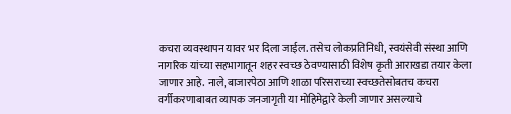कचरा व्यवस्थापन यावर भर दिला जाईल. तसेच लोकप्रतिनिधी, स्वयंसेवी संस्था आणि नागरिक यांच्या सहभागातून शहर स्वच्छ ठेवण्यासाठी विशेष कृती आराखडा तयार केला जाणार आहे. नाले, बाजारपेठा आणि शाळा परिसराच्या स्वच्छतेसोबतच कचरा वर्गीकरणाबाबत व्यापक जनजागृती या मोहिमेद्वारे केली जाणार असल्याचे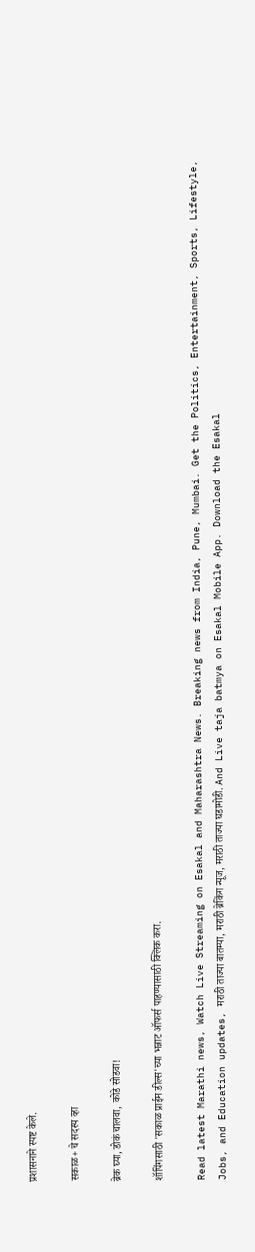प्रशासनाने स्पष्ट केले.

सकाळ+ चे सदस्य व्हा

ब्रेक घ्या, डोकं चालवा, कोडे सोडवा!

शॉपिंगसाठी 'सकाळ प्राईम डील्स'च्या भन्नाट ऑफर्स पाहण्यासाठी क्लिक करा.

Read latest Marathi news, Watch Live Streaming on Esakal and Maharashtra News. Breaking news from India, Pune, Mumbai. Get the Politics, Entertainment, Sports, Lifestyle, Jobs, and Education updates, मराठी ताज्या बातम्या, मराठी ब्रेकिंग न्यूज, मराठी ताज्या घडामोडी. And Live taja batmya on Esakal Mobile App. Download the Esakal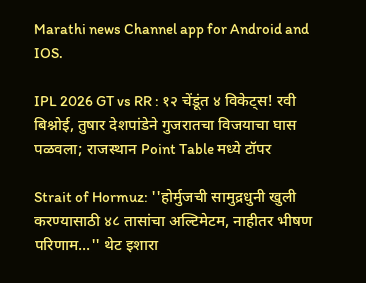Marathi news Channel app for Android and IOS.

IPL 2026 GT vs RR : १२ चेंडूंत ४ विकेट्स! रवी बिश्नोई, तुषार देशपांडेने गुजरातचा विजयाचा घास पळवला; राजस्थान Point Table मध्ये टॉपर

Strait of Hormuz: ''होर्मुजची सामुद्रधुनी खुली करण्यासाठी ४८ तासांचा अल्टिमेटम, नाहीतर भीषण परिणाम...'' थेट इशारा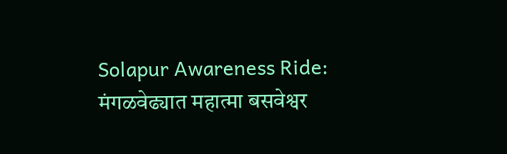Solapur Awareness Ride: मंगळवेढ्यात महात्मा बसवेश्वर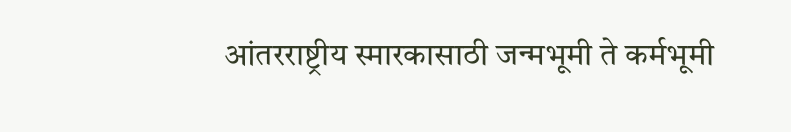आंतरराष्ट्रीय स्मारकासाठी जन्मभूमी ते कर्मभूमी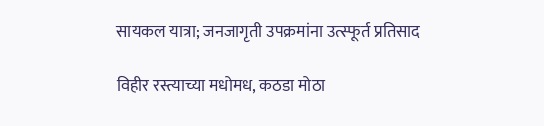सायकल यात्रा; जनजागृती उपक्रमांना उत्स्फूर्त प्रतिसाद

विहीर रस्त्याच्या मधोमध, कठडा मोठा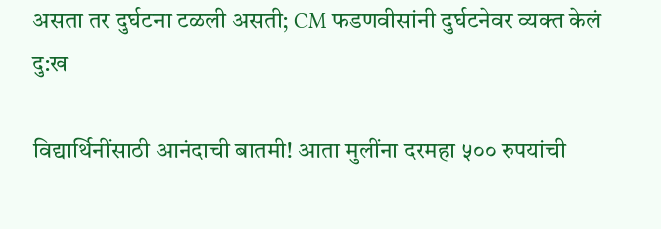असता तर दुर्घटना टळली असती; CM फडणवीसांनी दुर्घटनेवर व्यक्त केलं दु:ख

विद्यार्थिनींसाठी आनंदाची बातमी! आता मुलींना दरमहा ५०० रुपयांची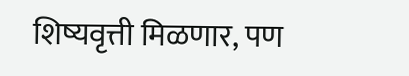शिष्यवृत्ती मिळणार, पण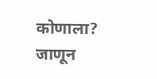कोणाला? जाणून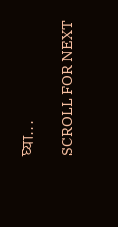घ्या...

SCROLL FOR NEXT